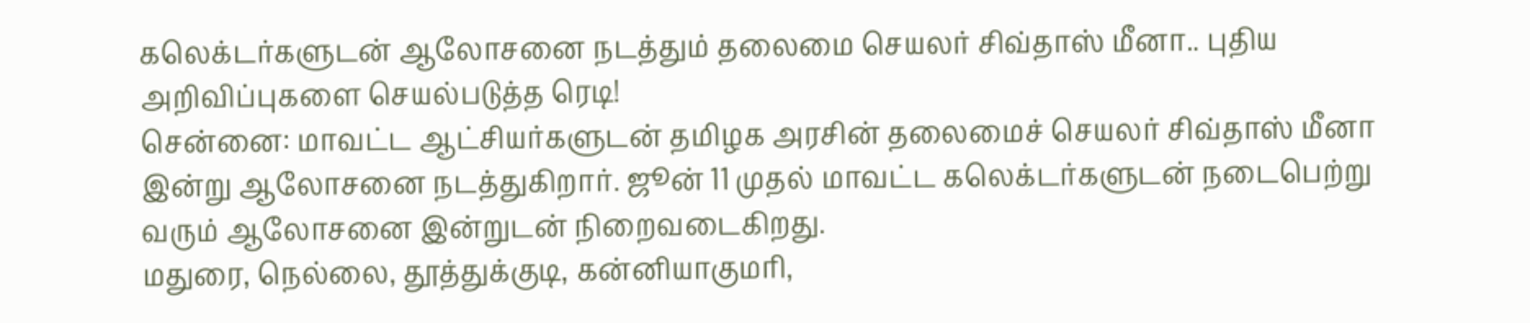கலெக்டர்களுடன் ஆலோசனை நடத்தும் தலைமை செயலர் சிவ்தாஸ் மீனா.. புதிய அறிவிப்புகளை செயல்படுத்த ரெடி!
சென்னை: மாவட்ட ஆட்சியர்களுடன் தமிழக அரசின் தலைமைச் செயலர் சிவ்தாஸ் மீனா இன்று ஆலோசனை நடத்துகிறார். ஜூன் 11 முதல் மாவட்ட கலெக்டர்களுடன் நடைபெற்று வரும் ஆலோசனை இன்றுடன் நிறைவடைகிறது.
மதுரை, நெல்லை, தூத்துக்குடி, கன்னியாகுமரி,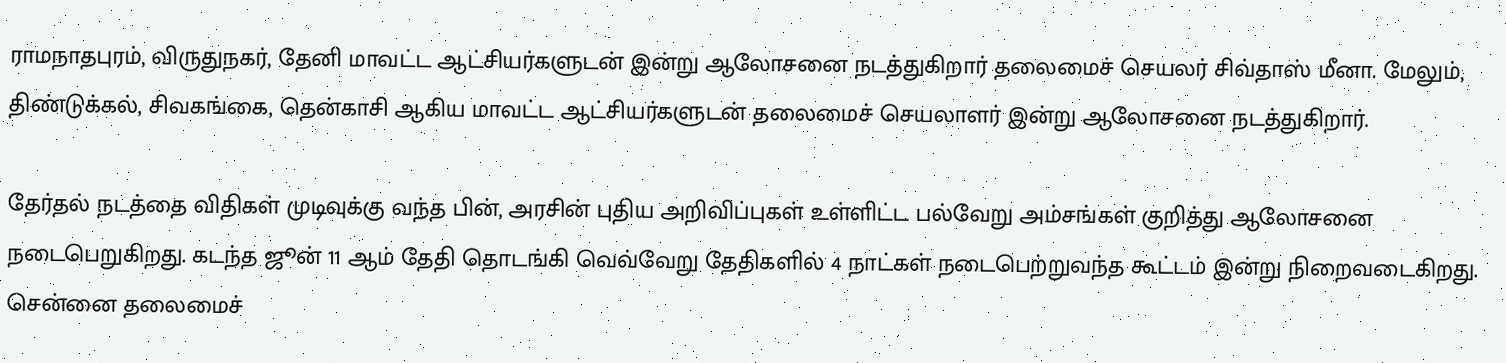ராமநாதபுரம், விருதுநகர், தேனி மாவட்ட ஆட்சியர்களுடன் இன்று ஆலோசனை நடத்துகிறார் தலைமைச் செயலர் சிவ்தாஸ் மீனா. மேலும், திண்டுக்கல், சிவகங்கை, தென்காசி ஆகிய மாவட்ட ஆட்சியர்களுடன் தலைமைச் செயலாளர் இன்று ஆலோசனை நடத்துகிறார்.

தேர்தல் நடத்தை விதிகள் முடிவுக்கு வந்த பின், அரசின் புதிய அறிவிப்புகள் உள்ளிட்ட பல்வேறு அம்சங்கள் குறித்து ஆலோசனை நடைபெறுகிறது. கடந்த ஜூன் 11 ஆம் தேதி தொடங்கி வெவ்வேறு தேதிகளில் 4 நாட்கள் நடைபெற்றுவந்த கூட்டம் இன்று நிறைவடைகிறது. சென்னை தலைமைச்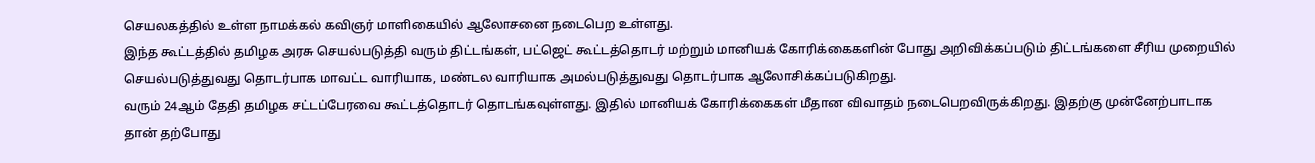செயலகத்தில் உள்ள நாமக்கல் கவிஞர் மாளிகையில் ஆலோசனை நடைபெற உள்ளது.
இந்த கூட்டத்தில் தமிழக அரசு செயல்படுத்தி வரும் திட்டங்கள், பட்ஜெட் கூட்டத்தொடர் மற்றும் மானியக் கோரிக்கைகளின் போது அறிவிக்கப்படும் திட்டங்களை சீரிய முறையில் செயல்படுத்துவது தொடர்பாக மாவட்ட வாரியாக, மண்டல வாரியாக அமல்படுத்துவது தொடர்பாக ஆலோசிக்கப்படுகிறது.
வரும் 24ஆம் தேதி தமிழக சட்டப்பேரவை கூட்டத்தொடர் தொடங்கவுள்ளது. இதில் மானியக் கோரிக்கைகள் மீதான விவாதம் நடைபெறவிருக்கிறது. இதற்கு முன்னேற்பாடாக தான் தற்போது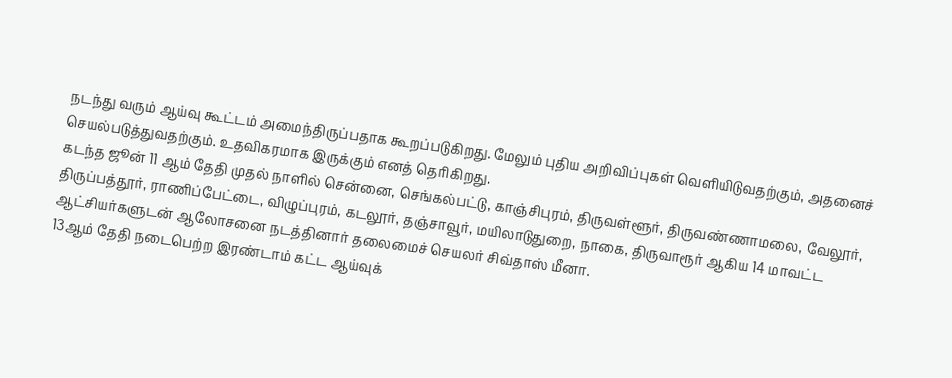நடந்து வரும் ஆய்வு கூட்டம் அமைந்திருப்பதாக கூறப்படுகிறது. மேலும் புதிய அறிவிப்புகள் வெளியிடுவதற்கும், அதனைச் செயல்படுத்துவதற்கும். உதவிகரமாக இருக்கும் எனத் தெரிகிறது.
கடந்த ஜூன் 11 ஆம் தேதி முதல் நாளில் சென்னை, செங்கல்பட்டு, காஞ்சிபுரம், திருவள்ளூர், திருவண்ணாமலை, வேலூர், திருப்பத்தூர், ராணிப்பேட்டை, விழுப்புரம், கடலூர், தஞ்சாவூர், மயிலாடுதுறை, நாகை, திருவாரூர் ஆகிய 14 மாவட்ட ஆட்சியர்களுடன் ஆலோசனை நடத்தினார் தலைமைச் செயலர் சிவ்தாஸ் மீனா.
13ஆம் தேதி நடைபெற்ற இரண்டாம் கட்ட ஆய்வுக்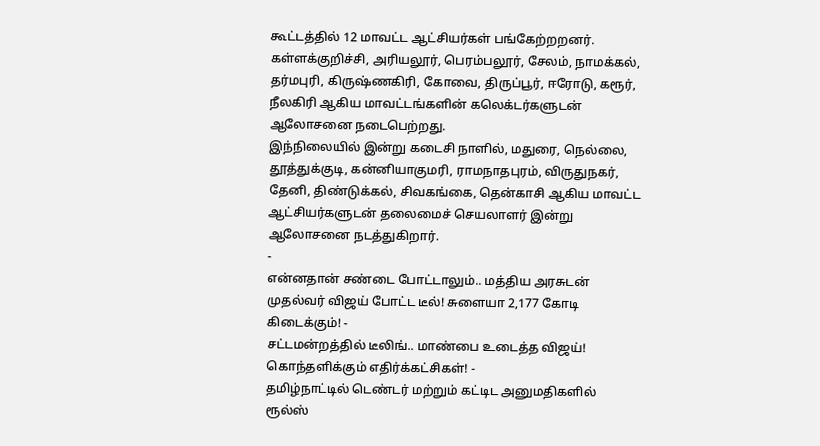கூட்டத்தில் 12 மாவட்ட ஆட்சியர்கள் பங்கேற்றறனர். கள்ளக்குறிச்சி, அரியலூர், பெரம்பலூர், சேலம், நாமக்கல், தர்மபுரி, கிருஷ்ணகிரி, கோவை, திருப்பூர், ஈரோடு, கரூர், நீலகிரி ஆகிய மாவட்டங்களின் கலெக்டர்களுடன் ஆலோசனை நடைபெற்றது.
இந்நிலையில் இன்று கடைசி நாளில், மதுரை, நெல்லை, தூத்துக்குடி, கன்னியாகுமரி, ராமநாதபுரம், விருதுநகர், தேனி, திண்டுக்கல், சிவகங்கை, தென்காசி ஆகிய மாவட்ட ஆட்சியர்களுடன் தலைமைச் செயலாளர் இன்று ஆலோசனை நடத்துகிறார்.
-
என்னதான் சண்டை போட்டாலும்.. மத்திய அரசுடன் முதல்வர் விஜய் போட்ட டீல்! சுளையா 2,177 கோடி கிடைக்கும்! -
சட்டமன்றத்தில் டீலிங்.. மாண்பை உடைத்த விஜய்! கொந்தளிக்கும் எதிர்க்கட்சிகள்! -
தமிழ்நாட்டில் டெண்டர் மற்றும் கட்டிட அனுமதிகளில் ரூல்ஸ்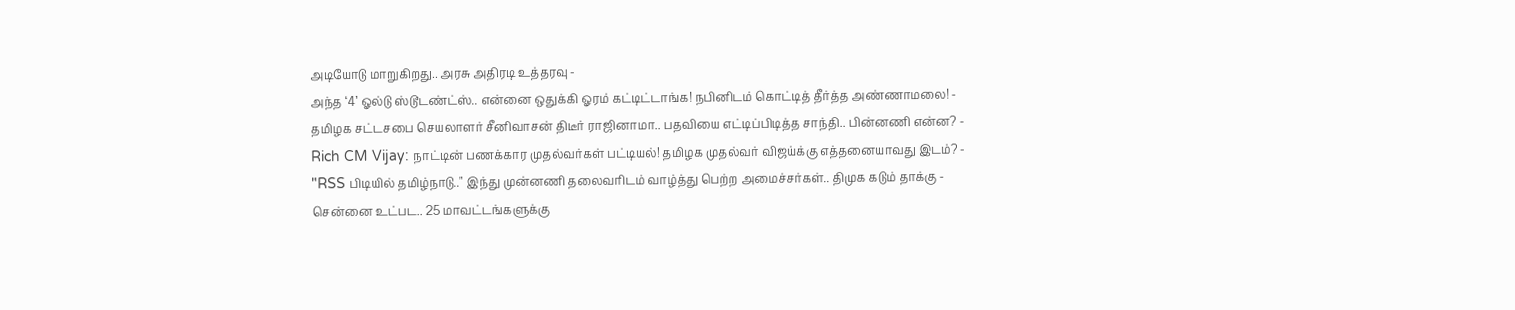அடியோடு மாறுகிறது.. அரசு அதிரடி உத்தரவு -
அந்த ‘4’ ஓல்டு ஸ்டூடண்ட்ஸ்.. என்னை ஒதுக்கி ஓரம் கட்டிட்டாங்க! நபினிடம் கொட்டித் தீர்த்த அண்ணாமலை! -
தமிழக சட்டசபை செயலாளர் சீனிவாசன் திடீர் ராஜினாமா.. பதவியை எட்டிப்பிடித்த சாந்தி.. பின்னணி என்ன? -
Rich CM Vijay: நாட்டின் பணக்கார முதல்வர்கள் பட்டியல்! தமிழக முதல்வர் விஜய்க்கு எத்தனையாவது இடம்? -
"RSS பிடியில் தமிழ்நாடு.." இந்து முன்னணி தலைவரிடம் வாழ்த்து பெற்ற அமைச்சர்கள்.. திமுக கடும் தாக்கு -
சென்னை உட்பட.. 25 மாவட்டங்களுக்கு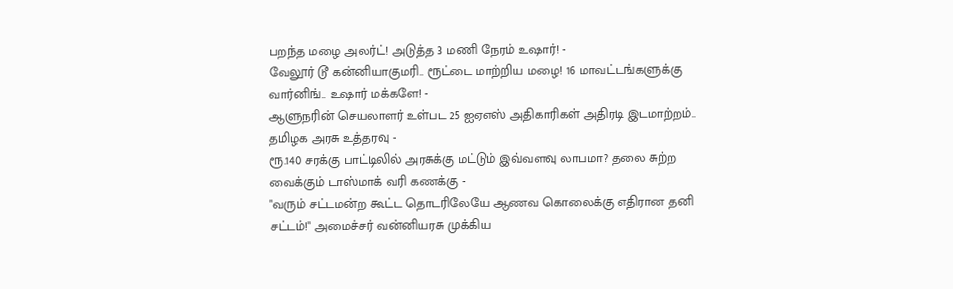பறந்த மழை அலர்ட்! அடுத்த 3 மணி நேரம் உஷார்! -
வேலூர் டூ கன்னியாகுமரி.. ரூட்டை மாற்றிய மழை! 16 மாவட்டங்களுக்கு வார்னிங்.. உஷார் மக்களே! -
ஆளுநரின் செயலாளர் உள்பட 25 ஐஏஎஸ் அதிகாரிகள் அதிரடி இடமாற்றம்.. தமிழக அரசு உத்தரவு -
ரூ.140 சரக்கு பாட்டிலில் அரசுக்கு மட்டும் இவ்வளவு லாபமா? தலை சுற்ற வைக்கும் டாஸ்மாக் வரி கணக்கு -
"வரும் சட்டமன்ற கூட்ட தொடரிலேயே ஆணவ கொலைக்கு எதிரான தனி சட்டம்!" அமைச்சர் வன்னியரசு முக்கிய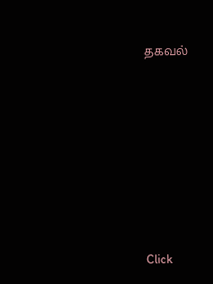தகவல்












Click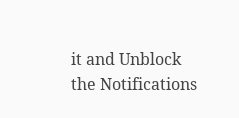it and Unblock the Notifications